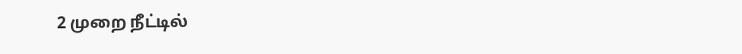2 முறை நீட்டில்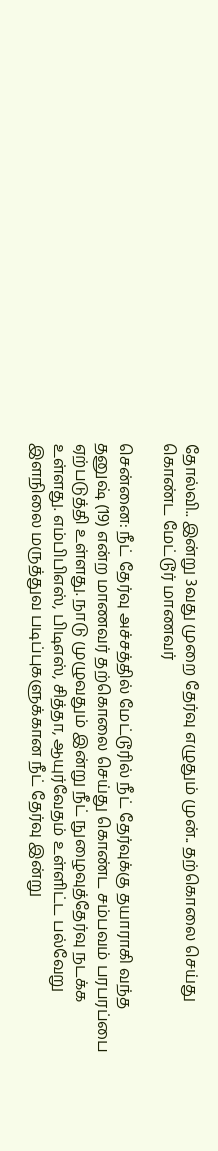தோல்வி.. இன்று 3வது முறை தேர்வு எழுதும் முன்.. தற்கொலை செய்து கொண்ட மேட்டூர் மாணவர்

சென்னை: நீட் தேர்வு அச்சத்தில் மேட்டூரில் நீட் தேர்வுக்கு தயாராகி வந்த தனுஷ் (19) என்ற மாணவர் தற்கொலை செய்து கொண்ட சம்பவம் பரபரப்பை ஏற்படுத்தி உள்ளது. நாடு முழுவதும் இன்று நீட் நுழைவுத்தேர்வு நடக்க உள்ளது. எம்பிபிஎஸ், பிடிஎஸ், சித்தா, ஆயுர்வேதம் உள்ளிட்ட பல்வேறு இளநிலை மருத்துவ படிப்புகளுக்கான நீட் தேர்வு இன்று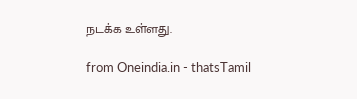நடக்க உள்ளது.

from Oneindia.in - thatsTamil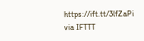https://ift.tt/3lfZaPi
via IFTTT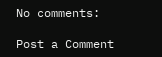No comments:

Post a Comment